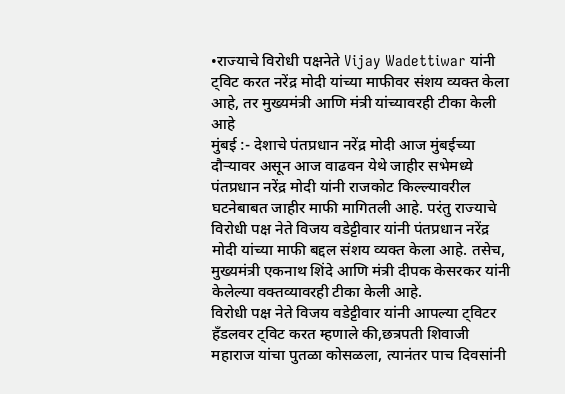•राज्याचे विरोधी पक्षनेते Vijay Wadettiwar यांनी ट्विट करत नरेंद्र मोदी यांच्या माफीवर संशय व्यक्त केला आहे, तर मुख्यमंत्री आणि मंत्री यांच्यावरही टीका केली आहे
मुंबई :- देशाचे पंतप्रधान नरेंद्र मोदी आज मुंबईच्या दौऱ्यावर असून आज वाढवन येथे जाहीर सभेमध्ये पंतप्रधान नरेंद्र मोदी यांनी राजकोट किल्ल्यावरील घटनेबाबत जाहीर माफी मागितली आहे. परंतु राज्याचे विरोधी पक्ष नेते विजय वडेट्टीवार यांनी पंतप्रधान नरेंद्र मोदी यांच्या माफी बद्दल संशय व्यक्त केला आहे. तसेच, मुख्यमंत्री एकनाथ शिंदे आणि मंत्री दीपक केसरकर यांनी केलेल्या वक्तव्यावरही टीका केली आहे.
विरोधी पक्ष नेते विजय वडेट्टीवार यांनी आपल्या ट्विटर हँडलवर ट्विट करत म्हणाले की,छत्रपती शिवाजी महाराज यांचा पुतळा कोसळला, त्यानंतर पाच दिवसांनी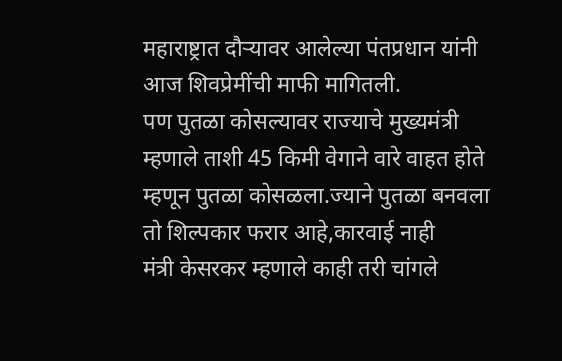महाराष्ट्रात दौऱ्यावर आलेल्या पंतप्रधान यांनी आज शिवप्रेमींची माफी मागितली.
पण पुतळा कोसल्यावर राज्याचे मुख्यमंत्री म्हणाले ताशी 45 किमी वेगाने वारे वाहत होते म्हणून पुतळा कोसळला.ज्याने पुतळा बनवला तो शिल्पकार फरार आहे,कारवाई नाही
मंत्री केसरकर म्हणाले काही तरी चांगले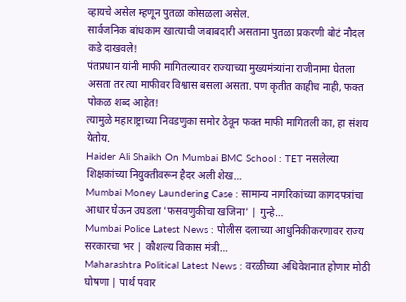व्हायचे असेल म्हणून पुतळा कोसळला असेल.
सार्वजनिक बांधकाम खात्याची जबाबदारी असताना पुतळा प्रकरणी बोटं नौदल कडे दाखवले!
पंतप्रधान यांनी माफी मागितल्यावर राज्याच्या मुख्यमंत्र्यांना राजीनामा घेतला असता तर त्या माफीवर विश्वास बसला असता. पण कृतीत काहीच नाही, फक्त पोकळ शब्द आहेत!
त्यामुळे महाराष्ट्राच्या निवडणुका समोर ठेवून फक्त माफी मागितली का, हा संशय येतोय.
Haider Ali Shaikh On Mumbai BMC School : TET नसलेल्या शिक्षकांच्या नियुक्तीवरून हैदर अली शेख…
Mumbai Money Laundering Case : सामान्य नागरिकांच्या कागदपत्रांचा आधार घेऊन उघडला 'फसवणुकीचा खजिना' | गुन्हे…
Mumbai Police Latest News : पोलीस दलाच्या आधुनिकीकरणावर राज्य सरकारचा भर | कौशल्य विकास मंत्री…
Maharashtra Political Latest News : वरळीच्या अधिवेशनात होणार मोठी घोषणा | पार्थ पवार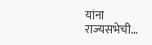यांना राज्यसभेची…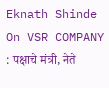Eknath Shinde On VSR COMPANY : पक्षाचे मंत्री, नेते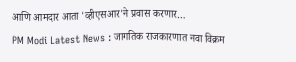आणि आमदार आता 'व्हीएसआर'ने प्रवास करणार…
PM Modi Latest News : जागतिक राजकारणात नवा विक्रम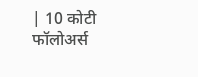| 10 कोटी फॉलोअर्स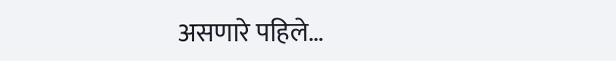असणारे पहिले…